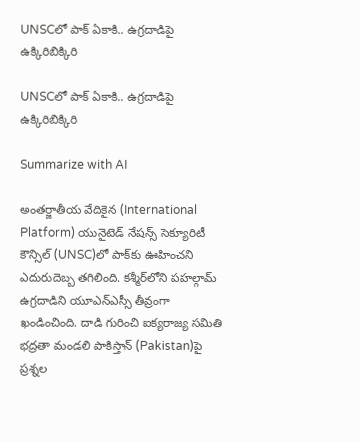UNSCలో పాక్ ఏకాకి.. ఉగ్ర‌దాడిపై ఉక్కిరిబిక్కిరి

UNSCలో పాక్ ఏకాకి.. ఉగ్ర‌దాడిపై ఉక్కిరిబిక్కిరి

Summarize with AI

అంతర్జాతీయ వేదికైన (International Platform) యునైటెడ్ నేషన్స్ సెక్యూరిటీ కౌన్సిల్ (UNSC)లో పాక్‌కు ఊహించని ఎదురుదెబ్బ తగిలింది. క‌శ్మీర్‌లోని పహల్గామ్‌ ఉగ్రదాడిని యూఎన్ఎస్సీ తీవ్రంగా ఖండించింది. దాడి గురించి ఐక్య‌రాజ్య స‌మితి భ‌ద్ర‌తా మండ‌లి పాకిస్తాన్‌ (Pakistan)పై ప్ర‌శ్న‌ల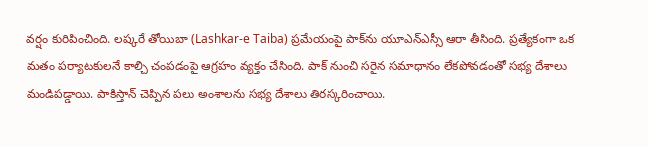వ‌ర్షం కురిపించింది. లష్కరే తోయిబా (Lashkar-e Taiba) ప్రమేయంపై పాక్‌ను యూఎన్ఎస్సీ ఆరా తీసింది. ప్రత్యేకంగా ఒక మతం పర్యాటకులనే కాల్చి చంపడంపై ఆగ్రహం వ్య‌క్తం చేసింది. పాక్ నుంచి సరైన స‌మాధానం లేక‌పోవ‌డంతో స‌భ్య దేశాలు మండిప‌డ్డాయి. పాకిస్తాన్‌ చెప్పిన పలు అంశాలను స‌భ్య దేశాలు తిర‌స్క‌రించాయి.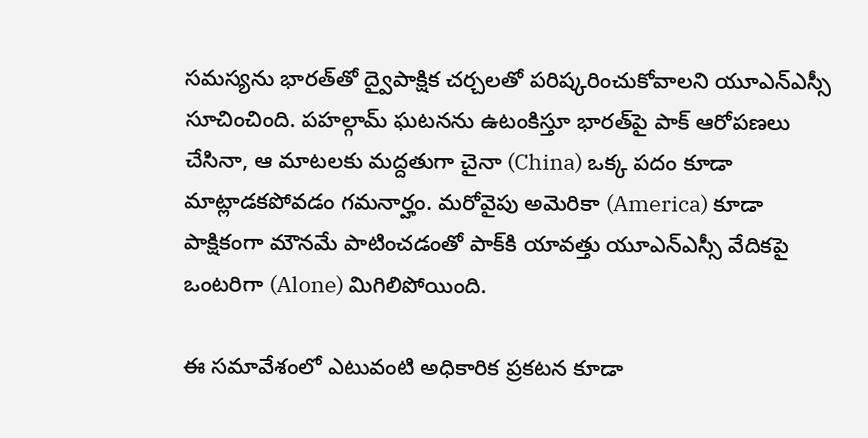సమస్యను భారత్‌తో ద్వైపాక్షిక చర్చలతో పరిష్కరించుకోవాలని యూఎన్ఎస్సీ సూచించింది. పహల్గామ్‌ ఘటనను ఉటంకిస్తూ భారత్‌పై పాక్ ఆరోపణలు చేసినా, ఆ మాటలకు మద్దతుగా చైనా (China) ఒక్క పదం కూడా మాట్లాడకపోవడం గమనార్హం. మరోవైపు అమెరికా (America) కూడా పాక్షికంగా మౌనమే పాటించడంతో పాక్‌కి యావత్తు యూఎన్ఎస్సీ వేదికపై ఒంటరిగా (Alone) మిగిలిపోయింది.

ఈ సమావేశంలో ఎటువంటి అధికారిక ప్రకటన కూడా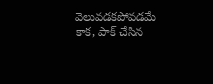వెలువడకపోవడమే కాక, పాక్ చేసిన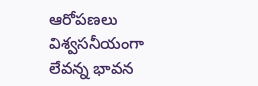ఆరోపణలు విశ్వసనీయంగా లేవన్న భావన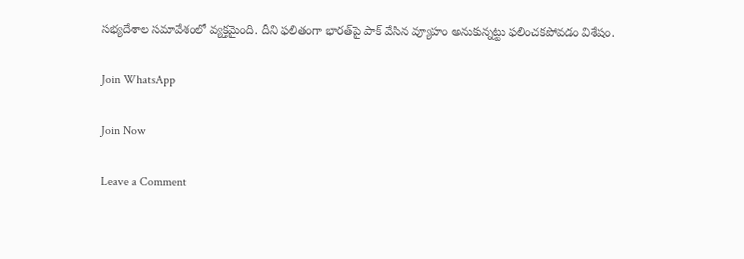స‌భ్య‌దేశాల స‌మావేశంలో వ్యక్తమైంది. దీని ఫలితంగా భారత్‌పై పాక్ వేసిన వ్యూహం అనుకున్నట్టు ఫలించకపోవడం విశేషం.

Join WhatsApp

Join Now

Leave a Comment